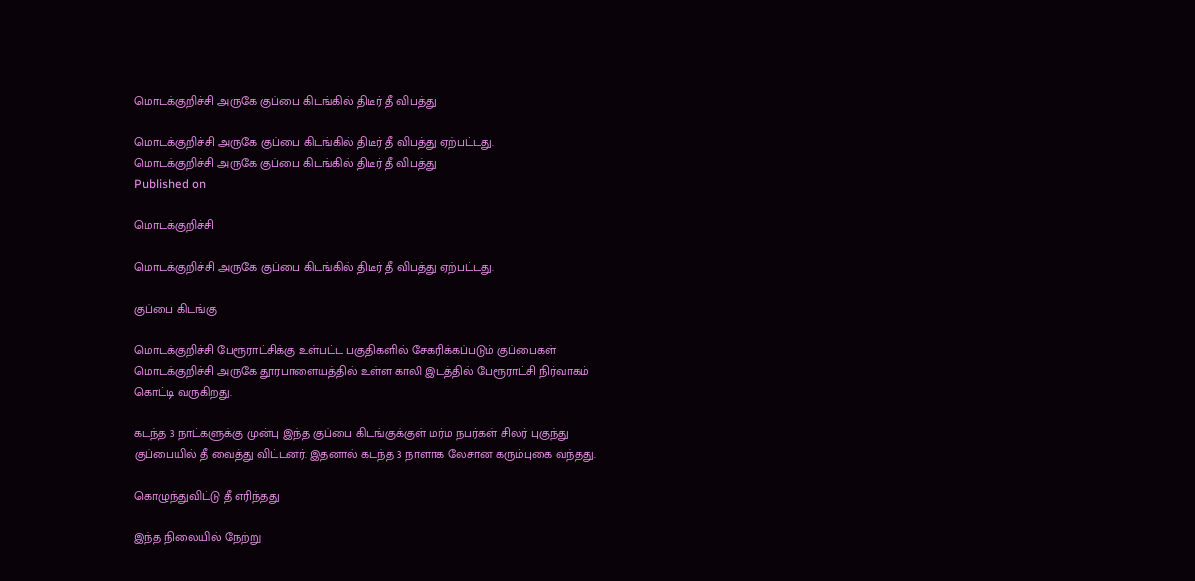மொடக்குறிச்சி அருகே குப்பை கிடங்கில் திடீர் தீ விபத்து

மொடக்குறிச்சி அருகே குப்பை கிடங்கில் திடீர் தீ விபத்து ஏற்பட்டது.
மொடக்குறிச்சி அருகே குப்பை கிடங்கில் திடீர் தீ விபத்து
Published on

மொடக்குறிச்சி

மொடக்குறிச்சி அருகே குப்பை கிடங்கில் திடீர் தீ விபத்து ஏற்பட்டது.

குப்பை கிடங்கு

மொடக்குறிச்சி பேரூராட்சிக்கு உள்பட்ட பகுதிகளில் சேகரிக்கப்படும் குப்பைகள் மொடக்குறிச்சி அருகே தூரபாளையத்தில் உள்ள காலி இடத்தில் பேரூராட்சி நிர்வாகம் கொட்டி வருகிறது.

கடந்த 3 நாட்களுக்கு முன்பு இந்த குப்பை கிடங்குக்குள் மர்ம நபர்கள் சிலர் புகுந்து குப்பையில் தீ வைத்து விட்டனர். இதனால் கடந்த 3 நாளாக லேசான கரும்புகை வந்தது.

கொழுந்துவிட்டு தீ எரிந்தது

இந்த நிலையில் நேற்று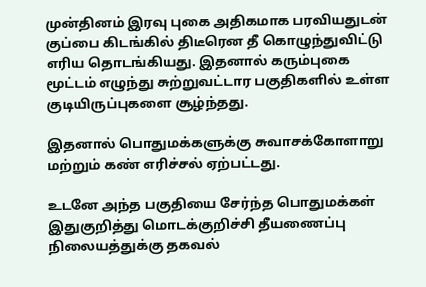முன்தினம் இரவு புகை அதிகமாக பரவியதுடன் குப்பை கிடங்கில் திடீரென தீ கொழுந்துவிட்டு எரிய தொடங்கியது. இதனால் கரும்புகை மூட்டம் எழுந்து சுற்றுவட்டார பகுதிகளில் உள்ள குடியிருப்புகளை சூழ்ந்தது.

இதனால் பொதுமக்களுக்கு சுவாசக்கோளாறு மற்றும் கண் எரிச்சல் ஏற்பட்டது.

உடனே அந்த பகுதியை சேர்ந்த பொதுமக்கள் இதுகுறித்து மொடக்குறிச்சி தீயணைப்பு நிலையத்துக்கு தகவல்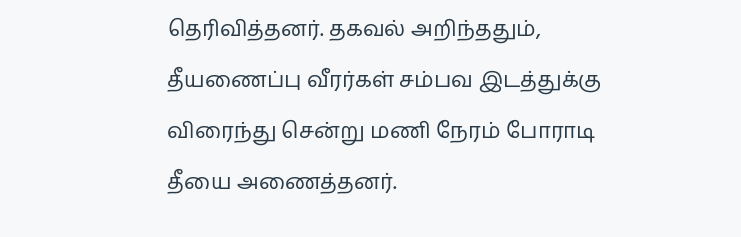தெரிவித்தனர். தகவல் அறிந்ததும், தீயணைப்பு வீரர்கள் சம்பவ இடத்துக்கு விரைந்து சென்று மணி நேரம் போராடி தீயை அணைத்தனர்.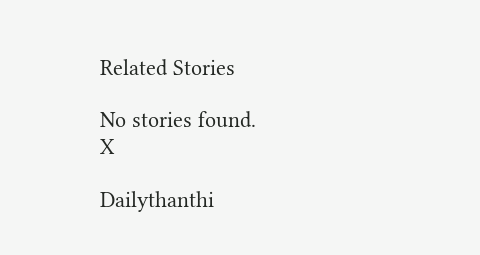Related Stories

No stories found.
X

Dailythanthi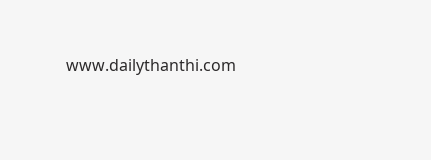www.dailythanthi.com